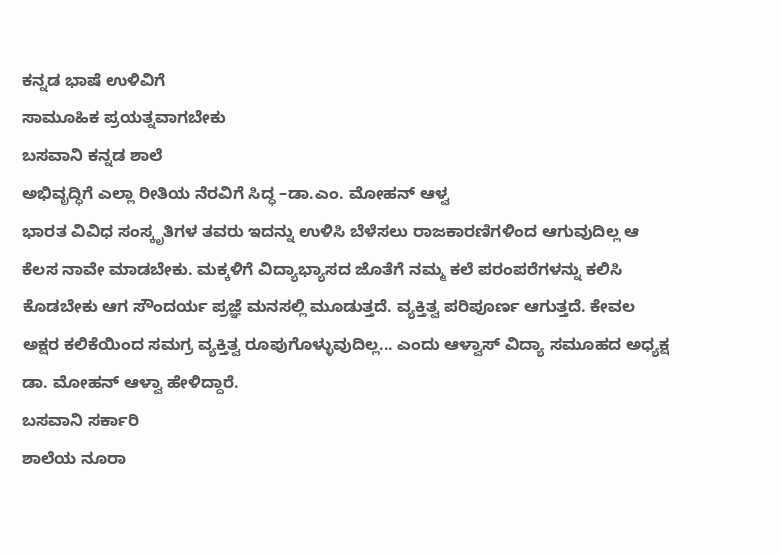ಕನ್ನಡ ಭಾಷೆ ಉಳಿವಿಗೆ
ಸಾಮೂಹಿಕ ಪ್ರಯತ್ನವಾಗಬೇಕು
ಬಸವಾನಿ ಕನ್ನಡ ಶಾಲೆ
ಅಭಿವೃದ್ಧಿಗೆ ಎಲ್ಲಾ ರೀತಿಯ ನೆರವಿಗೆ ಸಿದ್ಧ –ಡಾ.ಎಂ. ಮೋಹನ್ ಆಳ್ವ
ಭಾರತ ವಿವಿಧ ಸಂಸ್ಕೃತಿಗಳ ತವರು ಇದನ್ನು ಉಳಿಸಿ ಬೆಳೆಸಲು ರಾಜಕಾರಣಿಗಳಿಂದ ಆಗುವುದಿಲ್ಲ ಆ ಕೆಲಸ ನಾವೇ ಮಾಡಬೇಕು. ಮಕ್ಕಳಿಗೆ ವಿದ್ಯಾಭ್ಯಾಸದ ಜೊತೆಗೆ ನಮ್ಮ ಕಲೆ ಪರಂಪರೆಗಳನ್ನು ಕಲಿಸಿ ಕೊಡಬೇಕು ಆಗ ಸೌಂದರ್ಯ ಪ್ರಜ್ಞೆ ಮನಸಲ್ಲಿ ಮೂಡುತ್ತದೆ. ವ್ಯಕ್ತಿತ್ವ ಪರಿಪೂರ್ಣ ಆಗುತ್ತದೆ. ಕೇವಲ ಅಕ್ಷರ ಕಲಿಕೆಯಿಂದ ಸಮಗ್ರ ವ್ಯಕ್ತಿತ್ವ ರೂಪುಗೊಳ್ಳುವುದಿಲ್ಲ... ಎಂದು ಆಳ್ವಾಸ್ ವಿದ್ಯಾ ಸಮೂಹದ ಅಧ್ಯಕ್ಷ ಡಾ. ಮೋಹನ್ ಆಳ್ವಾ ಹೇಳಿದ್ದಾರೆ.
ಬಸವಾನಿ ಸರ್ಕಾರಿ
ಶಾಲೆಯ ನೂರಾ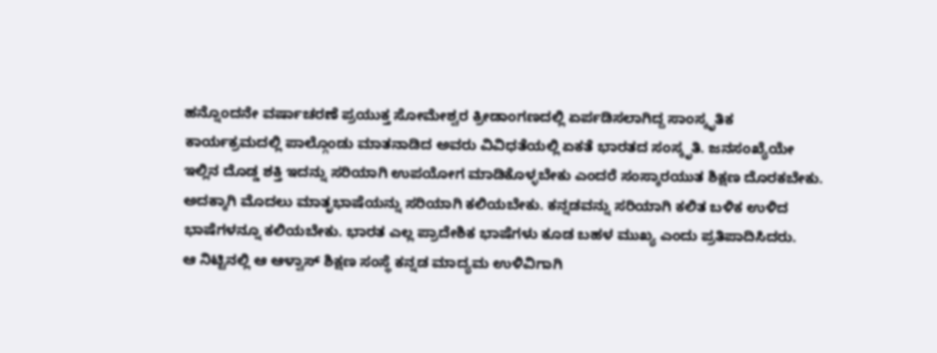ಹನ್ನೊಂದನೇ ವರ್ಷಾಚರಣೆ ಪ್ರಯುಕ್ತ ಸೋಮೇಶ್ವರ ಕ್ರೀಡಾಂಗಣದಲ್ಲಿ ಏರ್ಪಡಿಸಲಾಗಿದ್ದ ಸಾಂಸ್ಕೃತಿಕ
ಕಾರ್ಯಕ್ರಮದಲ್ಲಿ ಪಾಲ್ಗೊಂಡು ಮಾತನಾಡಿದ ಅವರು ವಿವಿಧತೆಯಲ್ಲಿ ಏಕತೆ ಭಾರತದ ಸಂಸ್ಕೃತಿ. ಜನಸಂಖ್ಯೆಯೇ
ಇಲ್ಲಿನ ದೊಡ್ಡ ಶಕ್ತಿ ಇದನ್ನು ಸರಿಯಾಗಿ ಉಪಯೋಗ ಮಾಡಿಕೊಳ್ಳಬೇಕು ಎಂದರೆ ಸಂಸ್ಕಾರಯುತ ಶಿಕ್ಷಣ ದೊರಕಬೇಕು.
ಅದಕ್ಕಾಗಿ ಮೊದಲು ಮಾತೃಭಾಷೆಯನ್ನು ಸರಿಯಾಗಿ ಕಲಿಯಬೇಕು. ಕನ್ನಡವನ್ನು ಸರಿಯಾಗಿ ಕಲಿತ ಬಳಿಕ ಉಳಿದ
ಭಾಷೆಗಳನ್ನೂ ಕಲಿಯಬೇಕು. ಭಾರತ ಎಲ್ಲ ಪ್ರಾದೇಶಿಕ ಭಾಷೆಗಳು ಕೂಡ ಬಹಳ ಮುಖ್ಯ ಎಂದು ಪ್ರತಿಪಾದಿಸಿದರು.
ಆ ನಿಟ್ಟಿನಲ್ಲಿ ಆ ಆಳ್ವಾಸ್ ಶಿಕ್ಷಣ ಸಂಸ್ಥೆ ಕನ್ನಡ ಮಾದ್ಯಮ ಉಳಿವಿಗಾಗಿ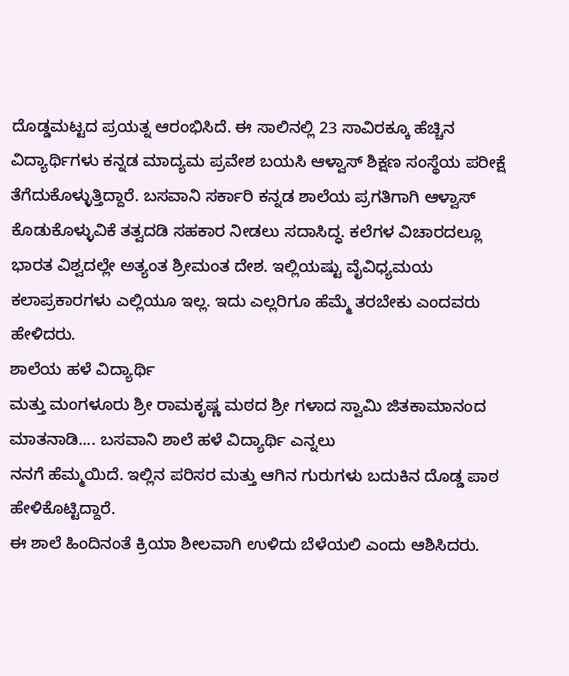ದೊಡ್ಡಮಟ್ಟದ ಪ್ರಯತ್ನ ಆರಂಭಿಸಿದೆ. ಈ ಸಾಲಿನಲ್ಲಿ 23 ಸಾವಿರಕ್ಕೂ ಹೆಚ್ಚಿನ ವಿದ್ಯಾರ್ಥಿಗಳು ಕನ್ನಡ ಮಾದ್ಯಮ ಪ್ರವೇಶ ಬಯಸಿ ಆಳ್ವಾಸ್ ಶಿಕ್ಷಣ ಸಂಸ್ಥೆಯ ಪರೀಕ್ಷೆ ತೆಗೆದುಕೊಳ್ಳುತ್ತಿದ್ದಾರೆ. ಬಸವಾನಿ ಸರ್ಕಾರಿ ಕನ್ನಡ ಶಾಲೆಯ ಪ್ರಗತಿಗಾಗಿ ಆಳ್ವಾಸ್ ಕೊಡುಕೊಳ್ಳುವಿಕೆ ತತ್ವದಡಿ ಸಹಕಾರ ನೀಡಲು ಸದಾಸಿದ್ಧ. ಕಲೆಗಳ ವಿಚಾರದಲ್ಲೂ ಭಾರತ ವಿಶ್ವದಲ್ಲೇ ಅತ್ಯಂತ ಶ್ರೀಮಂತ ದೇಶ. ಇಲ್ಲಿಯಷ್ಟು ವೈವಿಧ್ಯಮಯ ಕಲಾಪ್ರಕಾರಗಳು ಎಲ್ಲಿಯೂ ಇಲ್ಲ. ಇದು ಎಲ್ಲರಿಗೂ ಹೆಮ್ಮೆ ತರಬೇಕು ಎಂದವರು ಹೇಳಿದರು.
ಶಾಲೆಯ ಹಳೆ ವಿದ್ಯಾರ್ಥಿ
ಮತ್ತು ಮಂಗಳೂರು ಶ್ರೀ ರಾಮಕೃಷ್ಣ ಮಠದ ಶ್ರೀ ಗಳಾದ ಸ್ವಾಮಿ ಜಿತಕಾಮಾನಂದ ಮಾತನಾಡಿ.... ಬಸವಾನಿ ಶಾಲೆ ಹಳೆ ವಿದ್ಯಾರ್ಥಿ ಎನ್ನಲು
ನನಗೆ ಹೆಮ್ಮಯಿದೆ. ಇಲ್ಲಿನ ಪರಿಸರ ಮತ್ತು ಆಗಿನ ಗುರುಗಳು ಬದುಕಿನ ದೊಡ್ಡ ಪಾಠ ಹೇಳಿಕೊಟ್ಟಿದ್ದಾರೆ.
ಈ ಶಾಲೆ ಹಿಂದಿನಂತೆ ಕ್ರಿಯಾ ಶೀಲವಾಗಿ ಉಳಿದು ಬೆಳೆಯಲಿ ಎಂದು ಆಶಿಸಿದರು.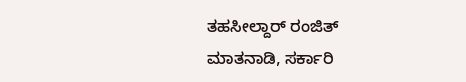ತಹಸೀಲ್ದಾರ್ ರಂಜಿತ್
ಮಾತನಾಡಿ, ಸರ್ಕಾರಿ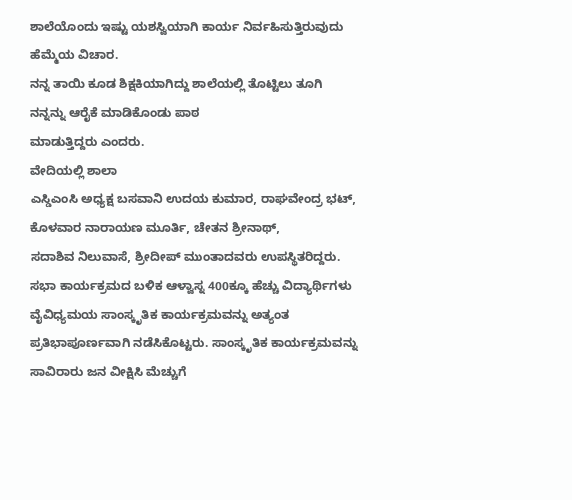ಶಾಲೆಯೊಂದು ಇಷ್ಟು ಯಶಸ್ವಿಯಾಗಿ ಕಾರ್ಯ ನಿರ್ವಹಿಸುತ್ತಿರುವುದು ಹೆಮ್ಮೆಯ ವಿಚಾರ.
ನನ್ನ ತಾಯಿ ಕೂಡ ಶಿಕ್ಷಕಿಯಾಗಿದ್ದು ಶಾಲೆಯಲ್ಲಿ ತೊಟ್ಟಿಲು ತೂಗಿ ನನ್ನನ್ನು ಆರೈಕೆ ಮಾಡಿಕೊಂಡು ಪಾಠ
ಮಾಡುತ್ತಿದ್ದರು ಎಂದರು.
ವೇದಿಯಲ್ಲಿ ಶಾಲಾ
ಎಸ್ಡಿಎಂಸಿ ಅಧ್ಯಕ್ಷ ಬಸವಾನಿ ಉದಯ ಕುಮಾರ, ರಾಘವೇಂದ್ರ ಭಟ್, ಕೊಳವಾರ ನಾರಾಯಣ ಮೂರ್ತಿ, ಚೇತನ ಶ್ರೀನಾಥ್,
ಸದಾಶಿವ ನಿಲುವಾಸೆ, ಶ್ರೀದೀಪ್ ಮುಂತಾದವರು ಉಪಸ್ಥಿತರಿದ್ದರು.
ಸಭಾ ಕಾರ್ಯಕ್ರಮದ ಬಳಿಕ ಆಳ್ವಾಸ್ನ 400ಕ್ಕೂ ಹೆಚ್ಚು ವಿದ್ಯಾರ್ಥಿಗಳು ವೈವಿಧ್ಯಮಯ ಸಾಂಸ್ಕೃತಿಕ ಕಾರ್ಯಕ್ರಮವನ್ನು ಅತ್ಯಂತ ಪ್ರತಿಭಾಪೂರ್ಣವಾಗಿ ನಡೆಸಿಕೊಟ್ಟರು. ಸಾಂಸ್ಕೃತಿಕ ಕಾರ್ಯಕ್ರಮವನ್ನು ಸಾವಿರಾರು ಜನ ವೀಕ್ಷಿಸಿ ಮೆಚ್ಚುಗೆ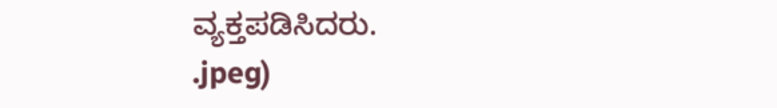ವ್ಯಕ್ತಪಡಿಸಿದರು.
.jpeg)